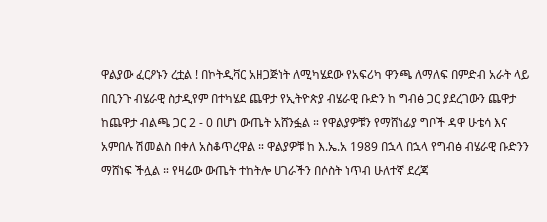ዋልያው ፈርዖኑን ረቷል ! በኮትዲቫር አዘጋጅነት ለሚካሄደው የአፍሪካ ዋንጫ ለማለፍ በምድብ አራት ላይ በቢንጉ ብሄራዊ ስታዲየም በተካሄደ ጨዋታ የኢትዮጵያ ብሄራዊ ቡድን ከ ግብፅ ጋር ያደረገውን ጨዋታ ከጨዋታ ብልጫ ጋር 2 - 0 በሆነ ውጤት አሸንፏል ። የዋልያዎቹን የማሸነፊያ ግቦች ዳዋ ሁቴሳ እና አምበሉ ሽመልስ በቀለ አስቆጥረዋል ። ዋልያዎቹ ከ እ.ኤ.አ 1989 በኋላ በኋላ የግብፅ ብሄራዊ ቡድንን ማሸነፍ ችሏል ። የዛሬው ውጤት ተከትሎ ሀገራችን በሶስት ነጥብ ሁለተኛ ደረጃ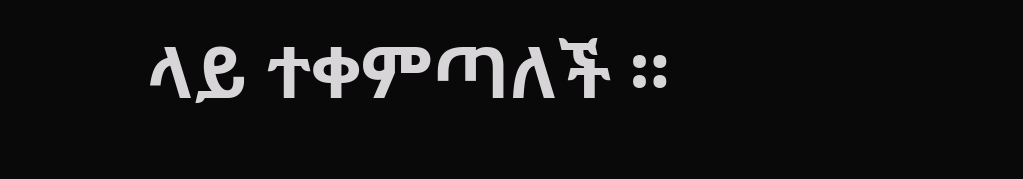ላይ ተቀምጣለች ።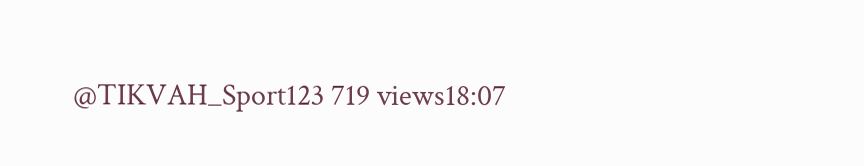@TIKVAH_Sport123 719 views18:07